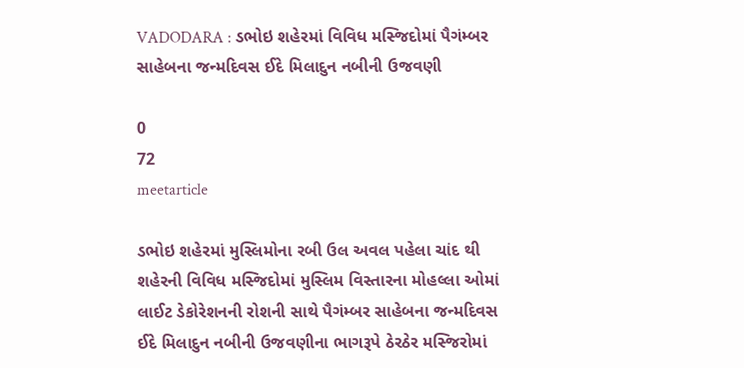VADODARA : ડભોઇ શહેરમાં વિવિધ મસ્જિદોમાં પૈગંમ્બર સાહેબના જન્મદિવસ ઈદે મિલાદુન નબીની ઉજવણી

0
72
meetarticle

ડભોઇ શહેરમાં મુસ્લિમોના રબી ઉલ અવલ પહેલા ચાંદ થી શહેરની વિવિધ મસ્જિદોમાં મુસ્લિમ વિસ્તારના મોહલ્લા ઓમાં લાઈટ ડેકોરેશનની રોશની સાથે પૈગંમ્બર સાહેબના જન્મદિવસ ઈદે મિલાદુન નબીની ઉજવણીના ભાગરૂપે ઠેરઠેર મસ્જિરોમાં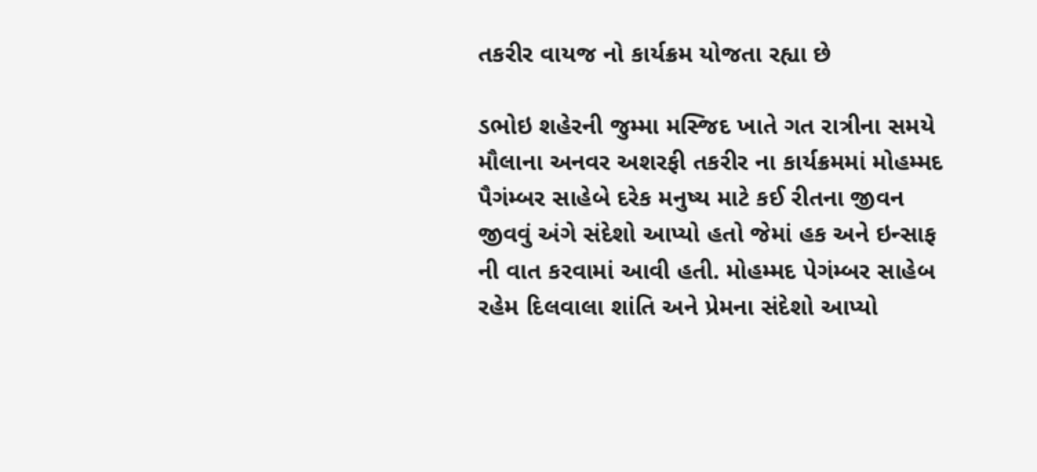તકરીર વાયજ નો કાર્યક્રમ યોજતા રહ્યા છે

ડભોઇ શહેરની જુમ્મા મસ્જિદ ખાતે ગત રાત્રીના સમયે મૌલાના અનવર અશરફી તકરીર ના કાર્યક્રમમાં મોહમ્મદ પૈગંમ્બર સાહેબે દરેક મનુષ્ય માટે કઈ રીતના જીવન જીવવું અંગે સંદેશો આપ્યો હતો જેમાં હક અને ઇન્સાફ ની વાત કરવામાં આવી હતી. મોહમ્મદ પેગંમ્બર સાહેબ રહેમ દિલવાલા શાંતિ અને પ્રેમના સંદેશો આપ્યો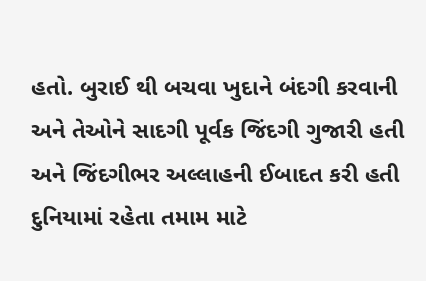હતો. બુરાઈ થી બચવા ખુદાને બંદગી કરવાની અને તેઓને સાદગી પૂર્વક જિંદગી ગુજારી હતી અને જિંદગીભર અલ્લાહની ઈબાદત કરી હતી દુનિયામાં રહેતા તમામ માટે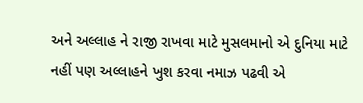અને અલ્લાહ ને રાજી રાખવા માટે મુસલમાનો એ દુનિયા માટે નહીં પણ અલ્લાહને ખુશ કરવા નમાઝ પઢવી એ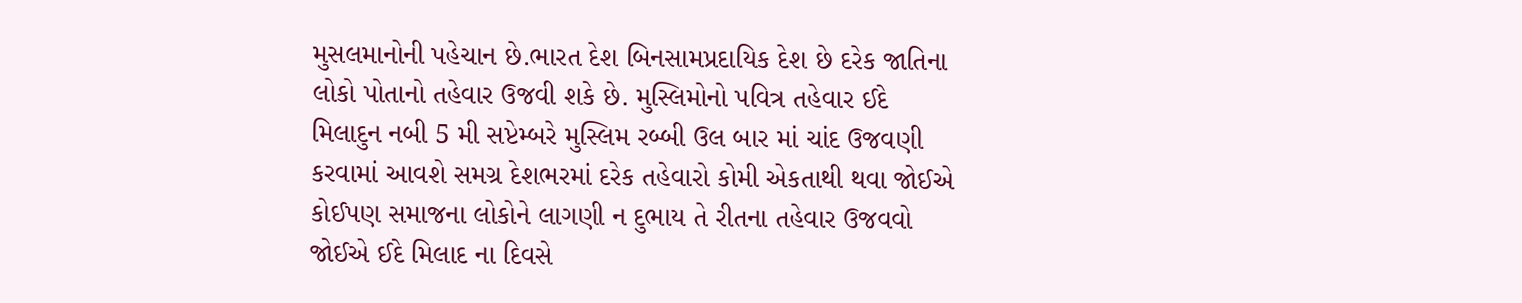મુસલમાનોની પહેચાન છે.ભારત દેશ બિનસામપ્રદાયિક દેશ છે દરેક જાતિના લોકો પોતાનો તહેવાર ઉજવી શકે છે. મુસ્લિમોનો પવિત્ર તહેવાર ઈદે મિલાદુન નબી 5 મી સપ્ટેમ્બરે મુસ્લિમ રબ્બી ઉલ બાર માં ચાંદ ઉજવણી કરવામાં આવશે સમગ્ર દેશભરમાં દરેક તહેવારો કોમી એકતાથી થવા જોઈએ કોઈપણ સમાજના લોકોને લાગણી ન દુભાય તે રીતના તહેવાર ઉજવવો જોઈએ ઈદે મિલાદ ના દિવસે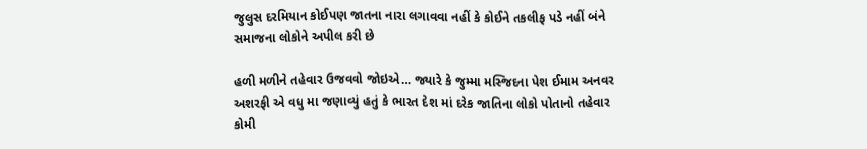જુલુસ દરમિયાન કોઈપણ જાતના નારા લગાવવા નહીં કે કોઈને તકલીફ પડે નહીં બંને સમાજના લોકોને અપીલ કરી છે

હળી મળીને તહેવાર ઉજવવો જોઇએ… જ્યારે કે જુમ્મા મસ્જિદના પેશ ઈમામ અનવર અશરફી એ વધુ મા જણાવ્યું હતું કે ભારત દેશ માં દરેક જાતિના લોકો પોતાનો તહેવાર કોમી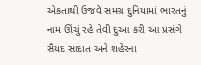એકતાથી ઉજવે સમગ્ર દુનિયામાં ભારતનું નામ ઊંચું રહે તેવી દુઆ કરી આ પ્રસંગે સૈયદ સાદાત અને શહેરના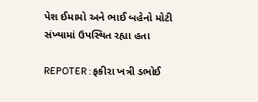પેશ ઈમામો અને ભાઈ બહેનો મોટી સંખ્યામાં ઉપસ્થિત રહ્યા હતા

REPOTER : ફકીરા ખત્રી ડભોઈ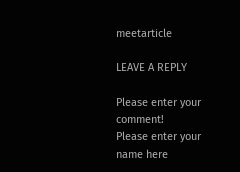meetarticle

LEAVE A REPLY

Please enter your comment!
Please enter your name here